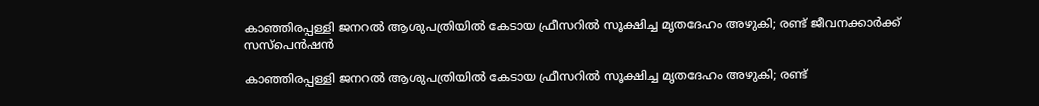കാഞ്ഞിരപ്പള്ളി ജനറൽ ആശുപത്രിയിൽ കേടായ ഫ്രീസറിൽ സൂക്ഷിച്ച മൃതദേഹം അഴുകി; രണ്ട് ജീവനക്കാർക്ക് സസ്പെൻഷൻ

കാഞ്ഞിരപ്പള്ളി ജനറൽ ആശുപത്രിയിൽ കേടായ ഫ്രീസറിൽ സൂക്ഷിച്ച മൃതദേഹം അഴുകി; രണ്ട്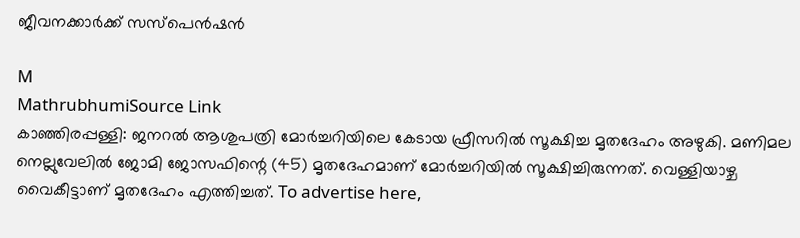ജീവനക്കാർക്ക് സസ്പെൻഷൻ

M
MathrubhumiSource Link
കാഞ്ഞിരപ്പള്ളി: ജനറൽ ആശുപത്രി മോർച്ചറിയിലെ കേടായ ഫ്രീസറിൽ സൂക്ഷിച്ച മൃതദേഹം അഴുകി. മണിമല നെല്ലുവേലിൽ ജോമി ജോസഫിന്റെ (45) മൃതദേഹമാണ് മോർച്ചറിയിൽ സൂക്ഷിച്ചിരുന്നത്. വെള്ളിയാഴ്ച വൈകീട്ടാണ് മൃതദേഹം എത്തിച്ചത്. To advertise here,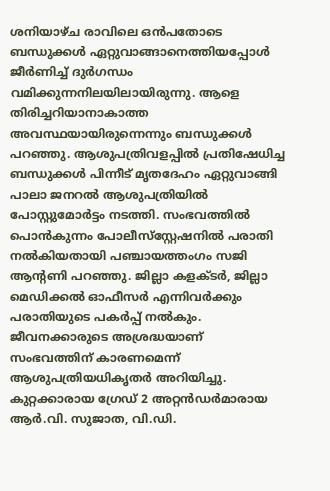ശനിയാഴ്ച രാവിലെ ഒൻപതോടെ ബന്ധുക്കൾ ഏറ്റുവാങ്ങാനെത്തിയപ്പോൾ ജീർണിച്ച് ദുർഗന്ധം വമിക്കുന്നനിലയിലായിരുന്നു. ആളെ തിരിച്ചറിയാനാകാത്ത അവസ്ഥയായിരുന്നെന്നും ബന്ധുക്കൾ പറഞ്ഞു. ആശുപത്രിവളപ്പിൽ പ്രതിഷേധിച്ച ബന്ധുക്കൾ പിന്നീട് മൃതദേഹം ഏറ്റുവാങ്ങി പാലാ ജനറൽ ആശുപത്രിയിൽ പോസ്റ്റുമോർട്ടം നടത്തി. സംഭവത്തിൽ പൊൻകുന്നം പോലീസ്‌സ്റ്റേഷനിൽ പരാതി നൽകിയതായി പഞ്ചായത്തംഗം സജി ആന്റണി പറഞ്ഞു. ജില്ലാ കളക്ടർ, ജില്ലാ മെഡിക്കൽ ഓഫീസർ എന്നിവർക്കും പരാതിയുടെ പകർപ്പ് നൽകും. ജീവനക്കാരുടെ അശ്രദ്ധയാണ് സംഭവത്തിന് കാരണമെന്ന് ആശുപത്രിയധികൃതർ അറിയിച്ചു. കുറ്റക്കാരായ ഗ്രേഡ് 2 അറ്റൻഡർമാരായ ആർ.വി. സുജാത, വി.ഡി.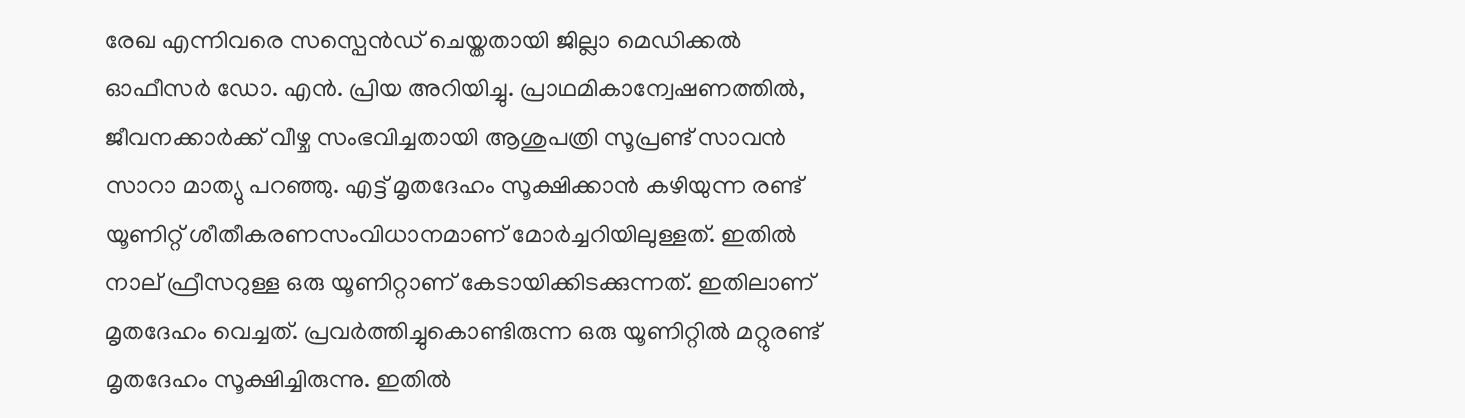രേഖ എന്നിവരെ സസ്പെൻഡ് ചെയ്തതായി ജില്ലാ മെഡിക്കൽ ഓഫീസർ ഡോ. എൻ. പ്രിയ അറിയിച്ചു. പ്രാഥമികാന്വേഷണത്തിൽ, ജീവനക്കാർക്ക് വീഴ്ച സംഭവിച്ചതായി ആശുപത്രി സൂപ്രണ്ട് സാവൻ സാറാ മാത്യു പറഞ്ഞു. എട്ട് മൃതദേഹം സൂക്ഷിക്കാൻ കഴിയുന്ന രണ്ട് യൂണിറ്റ് ശീതീകരണസംവിധാനമാണ് മോർച്ചറിയിലുള്ളത്. ഇതിൽ നാല് ഫ്രീസറുള്ള ഒരു യൂണിറ്റാണ് കേടായിക്കിടക്കുന്നത്. ഇതിലാണ് മൃതദേഹം വെച്ചത്. പ്രവർത്തിച്ചുകൊണ്ടിരുന്ന ഒരു യൂണിറ്റിൽ മറ്റുരണ്ട് മൃതദേഹം സൂക്ഷിച്ചിരുന്നു. ഇതിൽ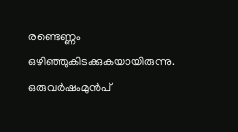രണ്ടെണ്ണം ഒഴിഞ്ഞുകിടക്കുകയായിരുന്നു. ഒരുവർഷംമുൻപ്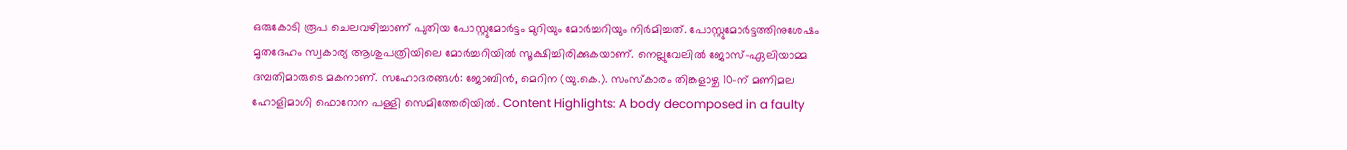ഒരുകോടി രൂപ ചെലവഴിച്ചാണ് പുതിയ പോസ്റ്റുമോർട്ടം മുറിയും മോർച്ചറിയും നിർമിച്ചത്. പോസ്റ്റുമോർട്ടത്തിനുശേഷം മൃതദേഹം സ്വകാര്യ ആശുപത്രിയിലെ മോർച്ചറിയിൽ സൂക്ഷിച്ചിരിക്കുകയാണ്. നെല്ലുവേലിൽ ജോസ്-ഏലിയാമ്മ ദമ്പതിമാരുടെ മകനാണ്. സഹോദരങ്ങൾ: ജോബിൻ, മെറിന (യു.കെ.). സംസ്കാരം തിങ്കളാഴ്ച 10-ന് മണിമല ഹോളിമാഗി ഫൊറോന പള്ളി സെമിത്തേരിയിൽ. Content Highlights: A body decomposed in a faulty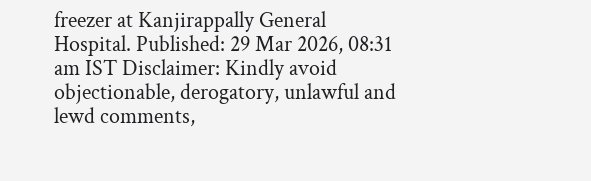freezer at Kanjirappally General Hospital. Published: 29 Mar 2026, 08:31 am IST Disclaimer: Kindly avoid objectionable, derogatory, unlawful and lewd comments,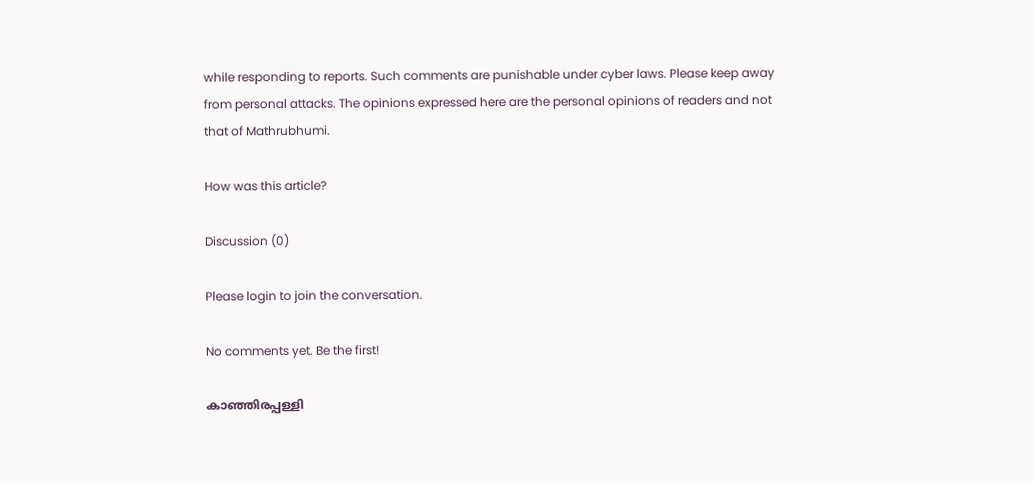while responding to reports. Such comments are punishable under cyber laws. Please keep away from personal attacks. The opinions expressed here are the personal opinions of readers and not that of Mathrubhumi.

How was this article?

Discussion (0)

Please login to join the conversation.

No comments yet. Be the first!

കാഞ്ഞിരപ്പള്ളി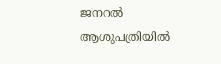ജനറൽ ആശുപത്രിയിൽ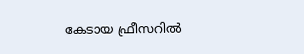കേടായ ഫ്രീസറിൽ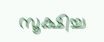സൂക്ഷിച്ച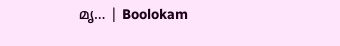മൃ… | Boolokam